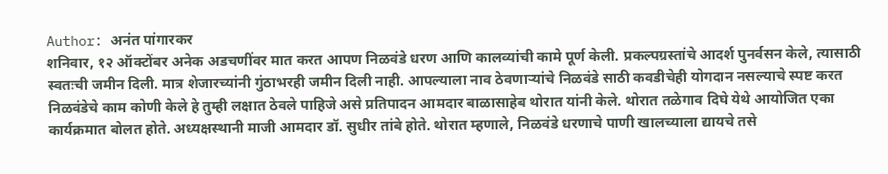Author: अनंत पांगारकर
शनिवार, १२ ऑक्टोंबर अनेक अडचणींवर मात करत आपण निळवंडे धरण आणि कालव्यांची कामे पूर्ण केली. प्रकल्पग्रस्तांचे आदर्श पुनर्वसन केले, त्यासाठी स्वतःची जमीन दिली. मात्र शेजारच्यांनी गुंठाभरही जमीन दिली नाही. आपल्याला नाव ठेवणाऱ्यांचे निळवंडे साठी कवडीचेही योगदान नसल्याचे स्पष्ट करत निळवंडेचे काम कोणी केले हे तुम्ही लक्षात ठेवले पाहिजे असे प्रतिपादन आमदार बाळासाहेब थोरात यांनी केले. थोरात तळेगाव दिघे येथे आयोजित एका कार्यक्रमात बोलत होते. अध्यक्षस्थानी माजी आमदार डॉ. सुधीर तांबे होते. थोरात म्हणाले, निळवंडे धरणाचे पाणी खालच्याला द्यायचे तसे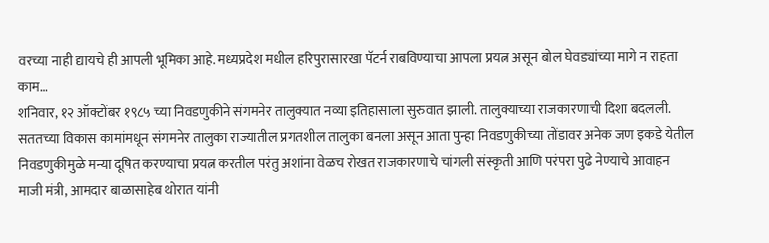वरच्या नाही द्यायचे ही आपली भूमिका आहे. मध्यप्रदेश मधील हरिपुरासारखा पॅटर्न राबविण्याचा आपला प्रयत्न असून बोल घेवड्यांच्या मागे न राहता काम…
शनिवार, १२ ऑक्टोंबर १९८५ च्या निवडणुकीने संगमनेर तालुक्यात नव्या इतिहासाला सुरुवात झाली. तालुक्याच्या राजकारणाची दिशा बदलली. सततच्या विकास कामांमधून संगमनेर तालुका राज्यातील प्रगतशील तालुका बनला असून आता पुन्हा निवडणुकीच्या तोंडावर अनेक जण इकडे येतील निवडणुकीमुळे मन्या दूषित करण्याचा प्रयत्न करतील परंतु अशांना वेळच रोखत राजकारणाचे चांगली संस्कृती आणि परंपरा पुढे नेण्याचे आवाहन माजी मंत्री, आमदार बाळासाहेब थोरात यांनी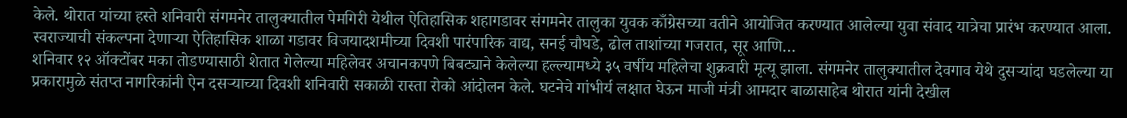केले. थोरात यांच्या हस्ते शनिवारी संगमनेर तालुक्यातील पेमगिरी येथील ऐतिहासिक शहागडावर संगमनेर तालुका युवक काँग्रेसच्या वतीने आयोजित करण्यात आलेल्या युवा संवाद यात्रेचा प्रारंभ करण्यात आला. स्वराज्याची संकल्पना देणाऱ्या ऐतिहासिक शाळा गडावर विजयादशमीच्या दिवशी पारंपारिक वाद्य, सनई चौघडे, ढोल ताशांच्या गजरात, सूर आणि…
शनिवार १२ ऑक्टोंबर मका तोडण्यासाठी शेतात गेलेल्या महिलेवर अचानकपणे बिबट्याने केलेल्या हल्ल्यामध्ये ३५ वर्षीय महिलेचा शुक्रवारी मृत्यू झाला. संगमनेर तालुक्यातील देवगाव येथे दुसऱ्यांदा घडलेल्या या प्रकारामुळे संतप्त नागरिकांनी ऐन दसऱ्याच्या दिवशी शनिवारी सकाळी रास्ता रोको आंदोलन केले. घटनेचे गांभीर्य लक्षात घेऊन माजी मंत्री आमदार बाळासाहेब थोरात यांनी देखील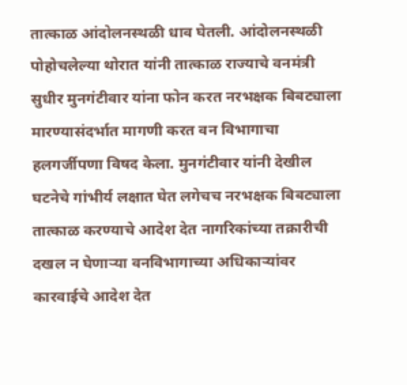तात्काळ आंदोलनस्थळी धाव घेतली. आंदोलनस्थळी पोहोचलेल्या थोरात यांनी तात्काळ राज्याचे वनमंत्री सुधीर मुनगंटीवार यांना फोन करत नरभक्षक बिबट्याला मारण्यासंदर्भात मागणी करत वन विभागाचा हलगर्जीपणा विषद केला. मुनगंटीवार यांनी देखील घटनेचे गांभीर्य लक्षात घेत लगेचच नरभक्षक बिबट्याला तात्काळ करण्याचे आदेश देत नागरिकांच्या तक्रारीची दखल न घेणाऱ्या वनविभागाच्या अधिकाऱ्यांवर कारवाईचे आदेश देत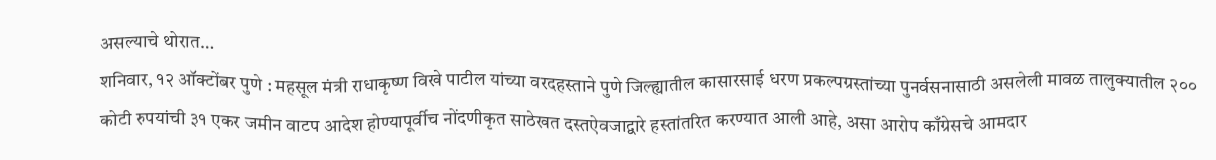असल्याचे थोरात…
शनिवार, १२ ऑक्टोंबर पुणे : महसूल मंत्री राधाकृष्ण विखे पाटील यांच्या वरदहस्ताने पुणे जिल्ह्यातील कासारसाई धरण प्रकल्पग्रस्तांच्या पुनर्वसनासाठी असलेली मावळ तालुक्यातील २०० कोटी रुपयांची ३१ एकर जमीन वाटप आदेश होण्यापूर्वीच नोंदणीकृत साठेखत दस्तऐवजाद्वारे हस्तांतरित करण्यात आली आहे, असा आरोप काँग्रेसचे आमदार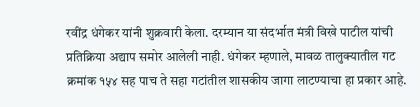रवींद्र धंगेकर यांनी शुक्रवारी केला. दरम्यान या संदर्भात मंत्री विखे पाटील यांची प्रतिक्रिया अद्याप समोर आलेली नाही. धंगेकर म्हणाले, मावळ तालुक्यातील गट क्रमांक १५४ सह पाच ते सहा गटांतील शासकीय जागा लाटण्याचा हा प्रकार आहे.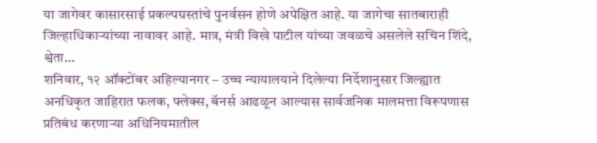या जागेवर कासारसाई प्रकल्पग्रस्तांचे पुनर्वसन होणे अपेक्षित आहे. या जागेचा सातबाराही जिल्हाधिकाऱ्यांच्या नावावर आहे. मात्र, मंत्री विखे पाटील यांच्या जवळचे असलेले सचिन शिंदे, श्वेता…
शनिवार, १२ ऑक्टोंबर अहिल्यानगर – उच्च न्यायालयाने दिलेल्या निर्देशानुसार जिल्ह्यात अनधिकृत जाहिरात फलक, फ्लेक्स, बॅनर्स आढळून आल्यास सार्वजनिक मालमत्ता विरूपणास प्रतिबंध करणाऱ्या अधिनियमातील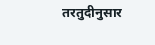तरतुदीनुसार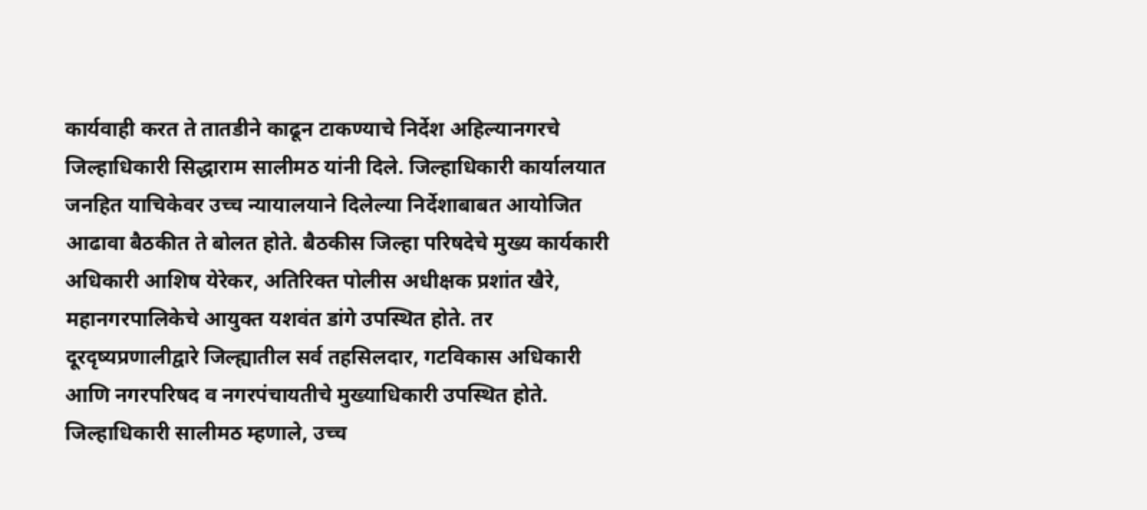कार्यवाही करत ते तातडीने काढून टाकण्याचे निर्देश अहिल्यानगरचे जिल्हाधिकारी सिद्धाराम सालीमठ यांनी दिले. जिल्हाधिकारी कार्यालयात जनहित याचिकेवर उच्च न्यायालयाने दिलेल्या निर्देशाबाबत आयोजित आढावा बैठकीत ते बोलत होते. बैठकीस जिल्हा परिषदेचे मुख्य कार्यकारी अधिकारी आशिष येरेकर, अतिरिक्त पोलीस अधीक्षक प्रशांत खैरे, महानगरपालिकेचे आयुक्त यशवंत डांगे उपस्थित होते. तर दूरदृष्यप्रणालीद्वारे जिल्ह्यातील सर्व तहसिलदार, गटविकास अधिकारी आणि नगरपरिषद व नगरपंचायतीचे मुख्याधिकारी उपस्थित होते. जिल्हाधिकारी सालीमठ म्हणाले, उच्च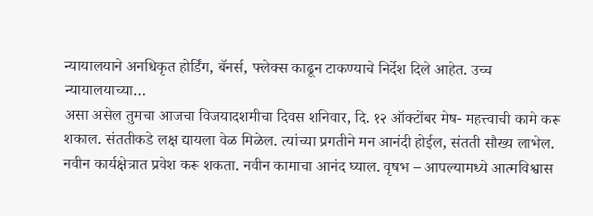न्यायालयाने अनधिकृत होर्डिंग, बॅनर्स, फ्लेक्स काढून टाकण्याचे निर्देश दिले आहेत. उच्च न्यायालयाच्या…
असा असेल तुमचा आजचा विजयादशमीचा दिवस शनिवार, दि. १२ ऑक्टोंबर मेष- महत्त्वाची कामे करू शकाल. संततीकडे लक्ष द्यायला वेळ मिळेल. त्यांच्या प्रगतीने मन आनंदी होईल, संतती सौख्य लाभेल. नवीन कार्यक्षेत्रात प्रवेश करू शकता. नवीन कामाचा आनंद घ्याल. वृषभ – आपल्यामध्ये आत्मविश्वास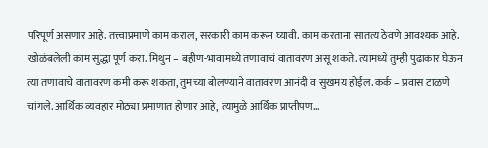परिपूर्ण असणार आहे. तत्त्वाप्रमाणे काम कराल, सरकारी काम करून घ्यावी. काम करताना सातत्य ठेवणे आवश्यक आहे. खोळंबलेली काम सुद्धा पूर्ण करा. मिथुन – बहीण-भावामध्ये तणावाचं वातावरण असू शकते. त्यामध्ये तुम्ही पुढाकार घेऊन त्या तणावाचे वातावरण कमी करू शकता, तुमच्या बोलण्याने वातावरण आनंदी व सुखमय होईल. कर्क – प्रवास टाळणे चांगले. आर्थिक व्यवहार मोठ्या प्रमाणात होणार आहे, त्यामुळे आर्थिक प्राप्तीपण…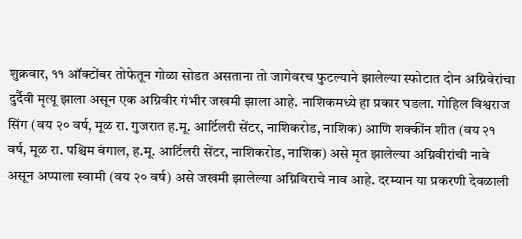शुक्रवार, ११ ऑक्टोंबर तोफेतून गोळा सोडत असताना तो जागेवरच फुटल्याने झालेल्या स्फोटात दोन अग्निवेरांचा दुर्दैवी मृत्यू झाला असून एक अग्निवीर गंभीर जखमी झाला आहे. नाशिकमध्ये हा प्रकार घडला. गोहिल विश्वराज सिंग (वय २० वर्ष, मूळ रा. गुजरात ह.मू. आर्टिलरी सेंटर, नाशिकरोड, नाशिक) आणि शक्कींन शीत (वय २१ वर्ष, मूळ रा. पश्चिम बंगाल, ह.मू. आर्टिलरी सेंटर, नाशिकरोड, नाशिक) असे मृत झालेल्या अग्निवीरांची नावे असून अप्पाला स्वामी (वय २० वर्ष) असे जखमी झालेल्या अग्निविराचे नाव आहे. दरम्यान या प्रकरणी देवळाली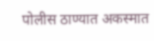पोलीस ठाण्यात अकस्मात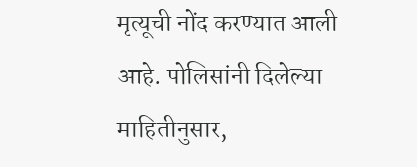मृत्यूची नोंद करण्यात आली आहे. पोलिसांनी दिलेल्या माहितीनुसार,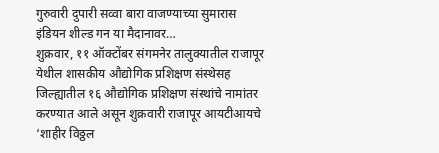गुरुवारी दुपारी सव्वा बारा वाजण्याच्या सुमारास इंडियन शील्ड गन या मैदानावर…
शुक्रवार, ११ ऑक्टोंबर संगमनेर तालुक्यातील राजापूर येथील शासकीय औद्योगिक प्रशिक्षण संस्थेसह जिल्ह्यातील १६ औद्योगिक प्रशिक्षण संस्थांचे नामांतर करण्यात आले असून शुक्रवारी राजापूर आयटीआयचे ‘शाहीर विठ्ठल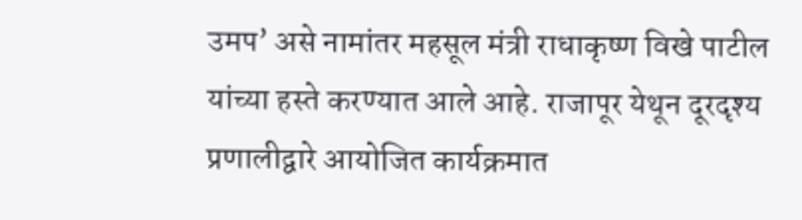उमप’ असे नामांतर महसूल मंत्री राधाकृष्ण विखे पाटील यांच्या हस्ते करण्यात आले आहे. राजापूर येथून दूरदृश्य प्रणालीद्वारे आयोजित कार्यक्रमात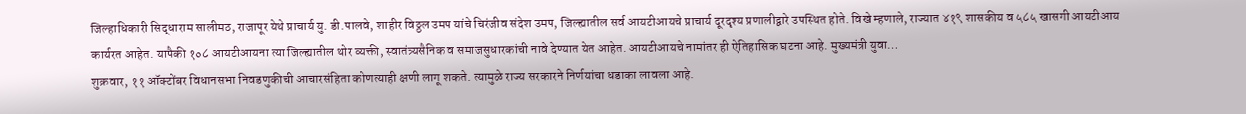जिल्हाधिकारी सिद्धाराम सालीमठ, राजापूर येथे प्राचार्य यु. डी.पालवे, शाहीर विठ्ठल उमप यांचे चिरंजीव संदेश उमप, जिल्ह्यातील सर्व आयटीआयचे प्राचार्य दूरदृश्य प्रणालीद्वारे उपस्थित होते. विखे म्हणाले, राज्यात ४१९ शासकीय व ५८५ खासगी आयटीआय कार्यरत आहेत. यापैकी १०८ आयटीआयना त्या जिल्ह्यातील थोर व्यक्ती, स्वातंत्र्यसैनिक व समाजसुधारकांची नावे देण्यात येत आहेत. आयटीआयचे नामांतर ही ऐतिहासिक घटना आहे. मुख्यमंत्री युवा…
शुक्रवार, ११ ऑक्टोंबर विधानसभा निवडणुकीची आचारसंहिता कोणत्याही क्षणी लागू शकते. त्यामुळे राज्य सरकारने निर्णयांचा धडाका लावला आहे.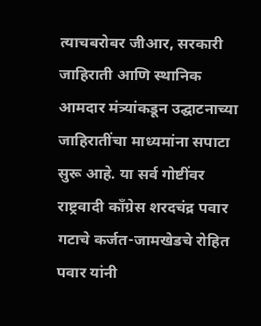त्याचबरोबर जीआर, सरकारी जाहिराती आणि स्थानिक आमदार मंत्र्यांकडून उद्घाटनाच्या जाहिरातींचा माध्यमांना सपाटा सुरू आहे. या सर्व गोष्टींवर राष्ट्रवादी काँग्रेस शरदचंद्र पवार गटाचे कर्जत-जामखेडचे रोहित पवार यांनी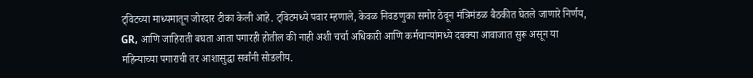ट्विटच्या माध्यमातून जोरदार टीका केली आहे. ट्विटमध्ये पवार म्हणाले, केवळ निवडणुका समोर ठेवून मंत्रिमंडळ बैठकीत घेतले जाणारे निर्णय, GR, आणि जाहिराती बघता आता पगारही होतील की नाही अशी चर्चा अधिकारी आणि कर्मचाऱ्यांमध्ये दबक्या आवाजात सुरू असून या महिन्याच्या पगाराची तर आशासुद्धा सर्वांनी सोडलीय.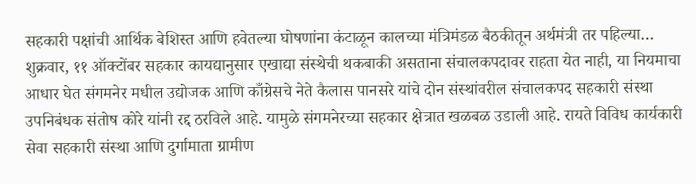सहकारी पक्षांची आर्थिक बेशिस्त आणि हवेतल्या घोषणांना कंटाळून कालच्या मंत्रिमंडळ बैठकीतून अर्थमंत्री तर पहिल्या…
शुक्रवार, ११ ऑक्टोंबर सहकार कायद्यानुसार एखाद्या संस्थेची थकबाकी असताना संचालकपदावर राहता येत नाही, या नियमाचा आधार घेत संगमनेर मधील उद्योजक आणि काँग्रेसचे नेते कैलास पानसरे यांचे दोन संस्थांवरील संचालकपद सहकारी संस्था उपनिबंधक संतोष कोरे यांनी रद्द ठरविले आहे. यामुळे संगमनेरच्या सहकार क्षेत्रात खळबळ उडाली आहे. रायते विविध कार्यकारी सेवा सहकारी संस्था आणि दुर्गामाता ग्रामीण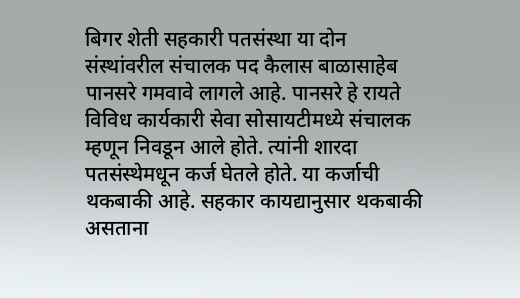बिगर शेती सहकारी पतसंस्था या दोन संस्थांवरील संचालक पद कैलास बाळासाहेब पानसरे गमवावे लागले आहे. पानसरे हे रायते विविध कार्यकारी सेवा सोसायटीमध्ये संचालक म्हणून निवडून आले होते. त्यांनी शारदा पतसंस्थेमधून कर्ज घेतले होते. या कर्जाची थकबाकी आहे. सहकार कायद्यानुसार थकबाकी असताना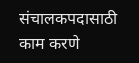संचालकपदासाठी काम करणे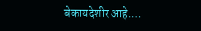बेकायदेशीर आहे.…